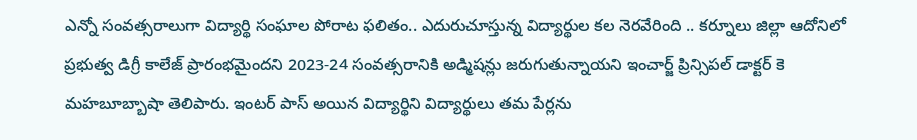ఎన్నో సంవత్సరాలుగా విద్యార్థి సంఘాల పోరాట ఫలితం.. ఎదురుచూస్తున్న విద్యార్థుల కల నెరవేరింది .. కర్నూలు జిల్లా ఆదోనిలో ప్రభుత్వ డిగ్రీ కాలేజ్ ప్రారంభమైందని 2023-24 సంవత్సరానికి అడ్మిషన్లు జరుగుతున్నాయని ఇంచార్జ్ ప్రిన్సిపల్ డాక్టర్ కె మహబూబ్బాషా తెలిపారు. ఇంటర్ పాస్ అయిన విద్యార్థిని విద్యార్థులు తమ పేర్లను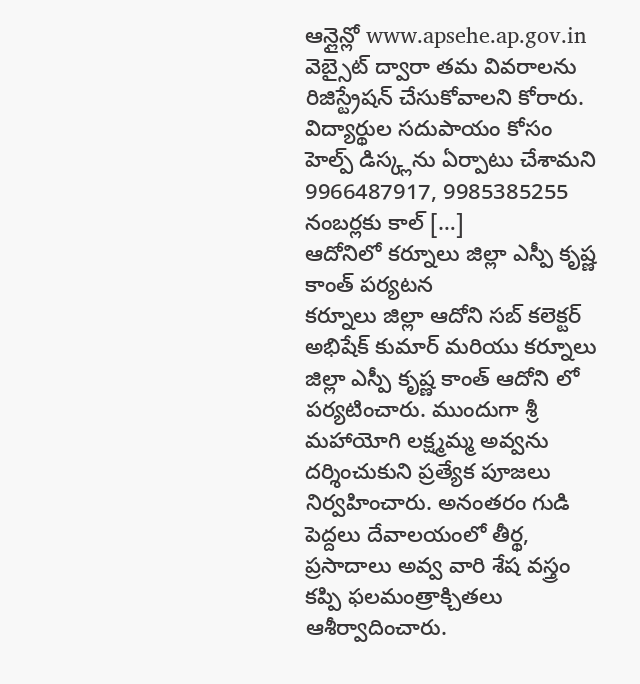ఆన్లైన్లో www.apsehe.ap.gov.in వెబ్సైట్ ద్వారా తమ వివరాలను రిజిస్ట్రేషన్ చేసుకోవాలని కోరారు. విద్యార్థుల సదుపాయం కోసం హెల్ప్ డిస్క్లను ఏర్పాటు చేశామని 9966487917, 9985385255 నంబర్లకు కాల్ […]
ఆదోనిలో కర్నూలు జిల్లా ఎస్పీ కృష్ణ కాంత్ పర్యటన
కర్నూలు జిల్లా ఆదోని సబ్ కలెక్టర్ అభిషేక్ కుమార్ మరియు కర్నూలు జిల్లా ఎస్పీ కృష్ణ కాంత్ ఆదోని లో పర్యటించారు. ముందుగా శ్రీ మహాయోగి లక్ష్మమ్మ అవ్వను దర్శించుకుని ప్రత్యేక పూజలు నిర్వహించారు. అనంతరం గుడి పెద్దలు దేవాలయంలో తీర్థ, ప్రసాదాలు అవ్వ వారి శేష వస్త్రం కప్పి ఫలమంత్రాక్చితలు ఆశీర్వాదించారు.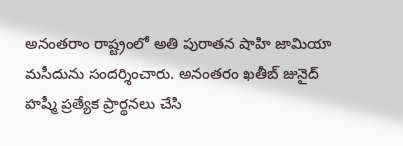అనంతరాం రాష్ట్రంలో అతి పురాతన షాహి జామియా మసీదును సందర్శించారు. అనంతరం ఖతీబ్ జునైద్ హష్మీ ప్రత్యేక ప్రార్థనలు చేసి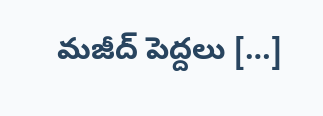మజీద్ పెద్దలు […]